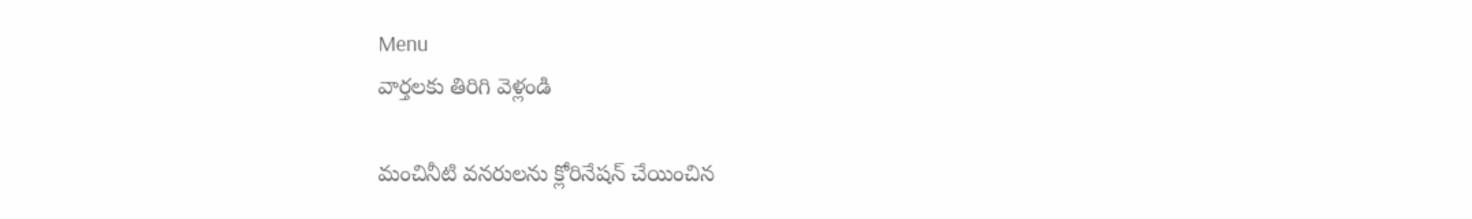Menu
వార్తలకు తిరిగి వెళ్లండి

మంచినీటి వనరులను క్లోరినేషన్ చేయించిన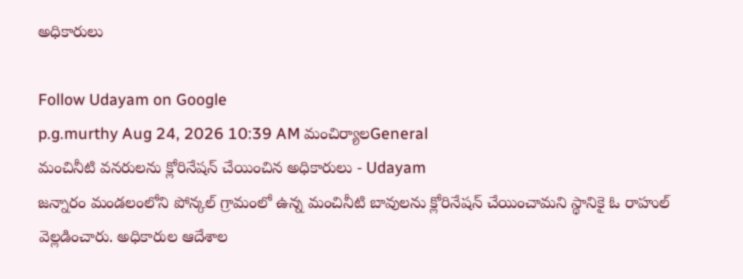అధికారులు

Follow Udayam on Google
p.g.murthy Aug 24, 2026 10:39 AM మంచిర్యాలGeneral
మంచినీటి వనరులను క్లోరినేషన్ చేయించిన అధికారులు - Udayam
జన్నారం మండలంలోని పోన్కల్ గ్రామంలో ఉన్న మంచినీటి బావులను క్లోరినేషన్ చేయించామని స్థానికై ఓ రాహుల్ వెల్లడించారు. అధికారుల ఆదేశాల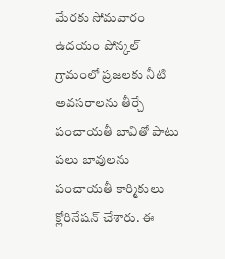మేరకు సోమవారం ఉదయం పోన్కల్ గ్రామంలో ప్రజలకు నీటి అవసరాలను తీర్చే పంచాయతీ బావితో పాటు పలు బావులను పంచాయతీ కార్మికులు క్లోరినేషన్ చేశారు. ఈ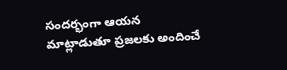సందర్భంగా ఆయన మాట్లాడుతూ ప్రజలకు అందించే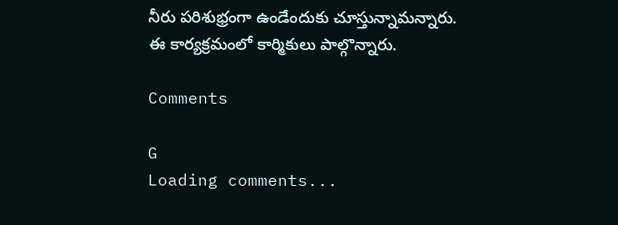నీరు పరిశుభ్రంగా ఉండేందుకు చూస్తున్నామన్నారు. ఈ కార్యక్రమంలో కార్మికులు పాల్గొన్నారు.

Comments

G
Loading comments...